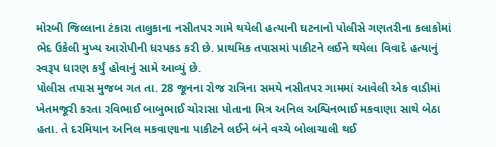મોરબી જિલ્લાના ટંકારા તાલુકાના નસીતપર ગામે થયેલી હત્યાની ઘટનાનો પોલીસે ગણતરીના કલાકોમાં ભેદ ઉકેલી મુખ્ય આરોપીની ધરપકડ કરી છે. પ્રાથમિક તપાસમાં પાકીટને લઈને થયેલા વિવાદે હત્યાનું સ્વરૂપ ધારણ કર્યું હોવાનું સામે આવ્યું છે.
પોલીસ તપાસ મુજબ ગત તા. 28 જૂનના રોજ રાત્રિના સમયે નસીતપર ગામમાં આવેલી એક વાડીમાં ખેતમજૂરી કરતા રવિભાઈ બાબુભાઈ ચોરાસા પોતાના મિત્ર અનિલ અશ્વિનભાઈ મકવાણા સાથે બેઠા હતા. તે દરમિયાન અનિલ મકવાણાના પાકીટને લઈને બંને વચ્ચે બોલાચાલી થઈ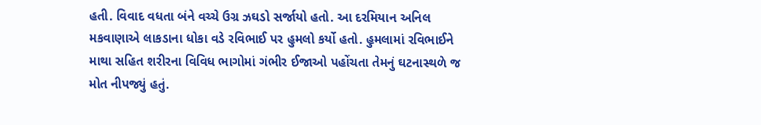હતી. વિવાદ વધતા બંને વચ્ચે ઉગ્ર ઝઘડો સર્જાયો હતો. આ દરમિયાન અનિલ મકવાણાએ લાકડાના ધોકા વડે રવિભાઈ પર હુમલો કર્યો હતો. હુમલામાં રવિભાઈને માથા સહિત શરીરના વિવિધ ભાગોમાં ગંભીર ઈજાઓ પહોંચતા તેમનું ઘટનાસ્થળે જ મોત નીપજ્યું હતું.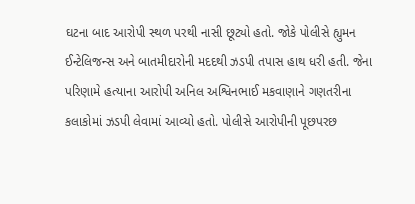ઘટના બાદ આરોપી સ્થળ પરથી નાસી છૂટ્યો હતો. જોકે પોલીસે હ્યુમન ઈન્ટેલિજન્સ અને બાતમીદારોની મદદથી ઝડપી તપાસ હાથ ધરી હતી. જેના પરિણામે હત્યાના આરોપી અનિલ અશ્વિનભાઈ મકવાણાને ગણતરીના કલાકોમાં ઝડપી લેવામાં આવ્યો હતો. પોલીસે આરોપીની પૂછપરછ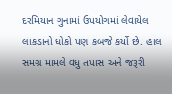દરમિયાન ગુનામાં ઉપયોગમાં લેવાયેલ લાકડાનો ધોકો પણ કબજે કર્યો છે. હાલ સમગ્ર મામલે વધુ તપાસ અને જરૂરી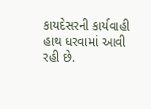કાયદેસરની કાર્યવાહી હાથ ધરવામાં આવી રહી છે.